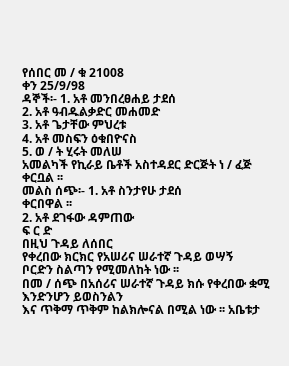የሰበር መ / ቁ 21008
ቀን 25/9/98
ዳኞች፡- 1. አቶ መንበረፀሐይ ታደሰ
2. አቶ ዓብዱልቃድር መሐመድ
3. አቶ ጌታቸው ምህረቱ
4. አቶ መስፍን ዕቁበዮናስ
5. ወ / ት ሂሩት መለሠ
አመልካች የኪራይ ቤቶች አስተዳደር ድርጅት ነ / ፈጅ ቀርቧል ፡፡
መልስ ሰጭ፡- 1. አቶ ስንታየሁ ታደሰ
ቀርበዋል ፡፡
2. አቶ ደገፋው ዳምጠው
ፍ ር ድ
በዚህ ጉዳይ ለሰበር
የቀረበው ክርክር የአሠሪና ሠራተኛ ጉዳይ ወሣኝ
ቦርድን ስልጣን የሚመለከት ነው ፡፡
በመ / ሰጭ በአሰሪና ሠራተኛ ጉዳይ ክሱ የቀረበው ቋሚ እንድንሆን ይወስንልን
እና ጥቅማ ጥቅም ከልክሎናል በሚል ነው ፡፡ አቤቱታ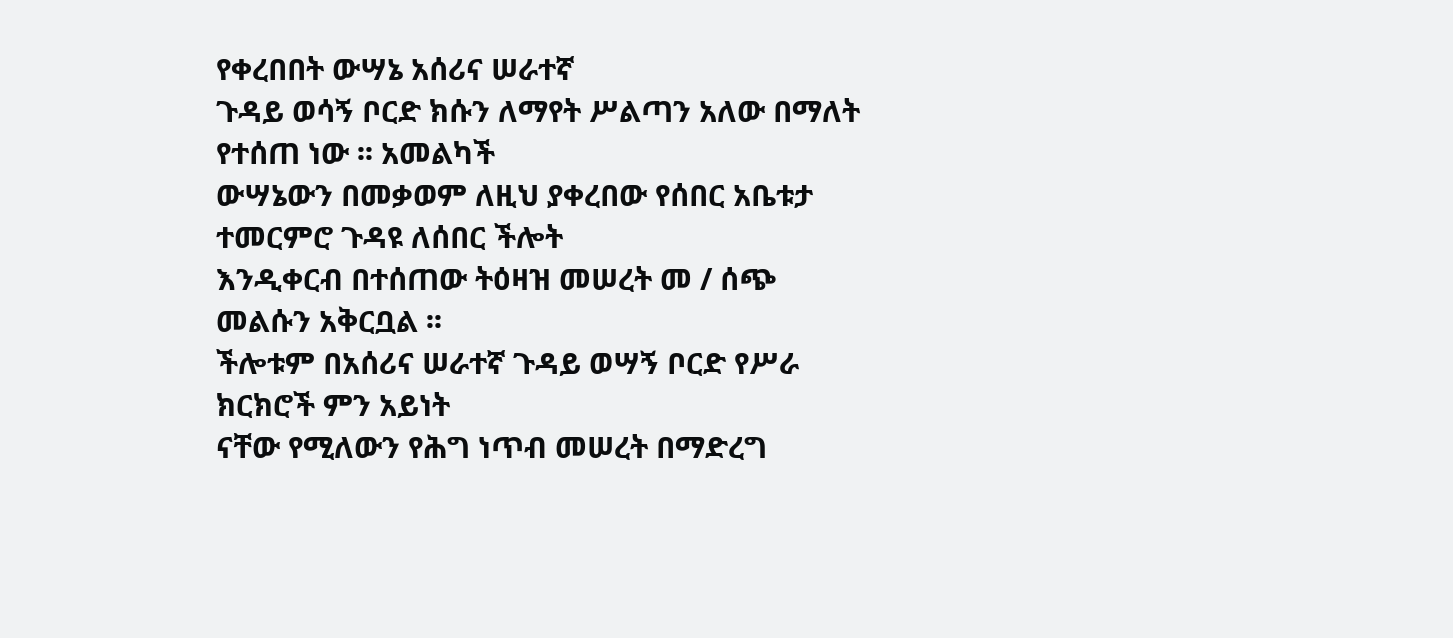የቀረበበት ውሣኔ አሰሪና ሠራተኛ
ጉዳይ ወሳኝ ቦርድ ክሱን ለማየት ሥልጣን አለው በማለት የተሰጠ ነው ፡፡ አመልካች
ውሣኔውን በመቃወም ለዚህ ያቀረበው የሰበር አቤቱታ ተመርምሮ ጉዳዩ ለሰበር ችሎት
እንዲቀርብ በተሰጠው ትዕዛዝ መሠረት መ / ሰጭ መልሱን አቅርቧል ፡፡
ችሎቱም በአሰሪና ሠራተኛ ጉዳይ ወሣኝ ቦርድ የሥራ ክርክሮች ምን አይነት
ናቸው የሚለውን የሕግ ነጥብ መሠረት በማድረግ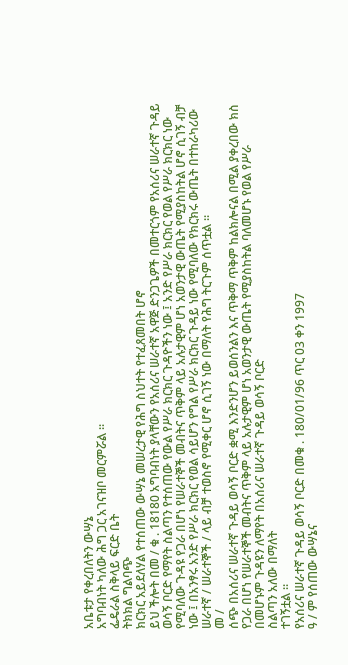አቤቱታ የቀረበለትን ውሣኔ
አግባብነት ካለው ሕግ ጋር አገናዝቦ መርምሯል ፡፡
ፌዴራል ስቅላይ ፍርድ ቤት
ትክክል ግልባጭ
ክርክር አይደለሃል የተሰጠው ውሣኔ መሠረታዊ የሕግ ስህተት የተፈጸመበት ሆኖ
ይህ ችሎት በመ / ቁ . 18180 አግባብነት ያላቸውን የአሰሪና ሠራተኛ አዋጅ ድንጋጌዎች በመተርጎም የአሰሪና ሠራተኛ ጉዳይ ወሳኝ ቦርድ የማየት ስልጣን የተሰጠው የውል የሥራ ክርክር ጉዳዮችን ነው ፤ አንድ የሥራ ክርክር የወል የሥራ ክርክር ነው የሚባለው ጉዳዩ የጋራ በሆነ የሠራተኞች መብትና ጥቅም ላይ አሉታዊም ሆነ አወንታዊ ውጤት የሚያስከትል ሆኖ ሲገኝ ብቻ ነው ፤ በአንፃሩ አንድ የሥራ ክርክር የወል ሳይሆን የግል የሥራ ክርክር ጉዳይ ነው የሚባለው የክርክሩ ውጤት በተከራካሪው ሠራተኛ / ሠራተኞች / ላይ ብቻ ተወስኖ የሚቀር ሆኖ ሲገኝ ነው በማለት የሕግ ትርጉም ሰጥቷል ።
መ /
ሰጭ በአሰሪና ሠራተኛ ጉዳይ ወሳኝ ቦርድ ቋሚ እንድንሆን ይወሰንልን እና ጥቅማ ጥቅም ከልክሎናል በሚል ያቀረበው ክስ የጋራ በሆነ የሠራተኞች መብትና ጥቅም ላይ አሉታዊም ሆነ አወንታዊ ውጤት የሚያስከትል ባለመሆኑ የወል የሥራ
በመሆኑም ጉዳዩን ለማየት በአሰሪና ሠራተኛ ጉዳይ ወሳኝ ቦርድ
ስልጣን አለው በማለት
ተገኝቷል ።
የአሰሪና ሠራተኛ ጉዳይ ወሳኝ ቦርድ በመቁ . 180/01/96 ጥር 03 ቀን 1997
ዓ / ም የሰጠው ውሣኔና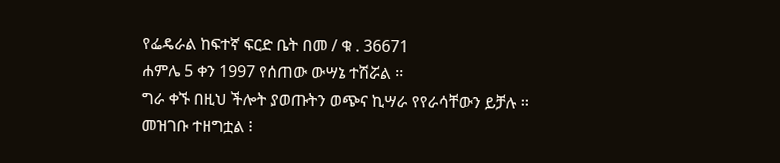የፌዴራል ከፍተኛ ፍርድ ቤት በመ / ቁ . 36671
ሐምሌ 5 ቀን 1997 የሰጠው ውሣኔ ተሽሯል ፡፡
ግራ ቀኙ በዚህ ችሎት ያወጡትን ወጭና ኪሣራ የየራሳቸውን ይቻሉ ፡፡
መዝገቡ ተዘግቷል ፧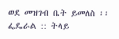ወደ መዝገብ ቤት ይመለስ ፡፡
ፌዴራል :: ትላይ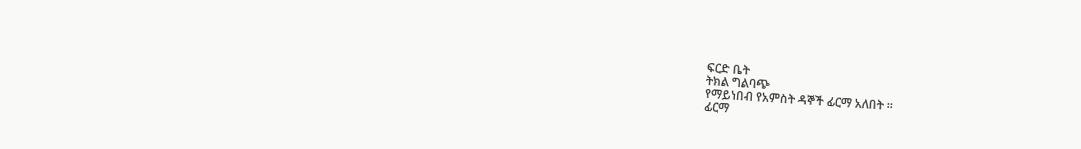ፍርድ ቤት
ትክል ግልባጭ
የማይነበብ የአምስት ዳኞች ፊርማ አለበት ፡፡
ፊርማ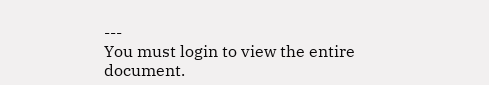---
You must login to view the entire document.